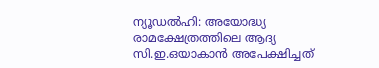ന്യൂഡൽഹി: അയോദ്ധ്യ രാമക്ഷേത്രത്തിലെ ആദ്യ സി.ഇ.ഒയാകാൻ അപേക്ഷിച്ചത്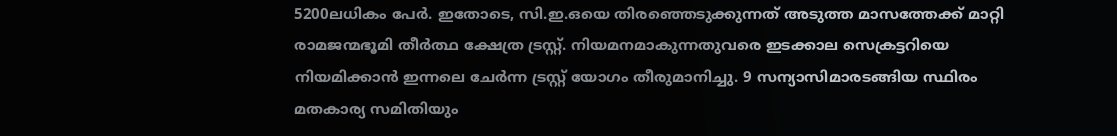5200ലധികം പേർ. ഇതോടെ, സി.ഇ.ഒയെ തിരഞ്ഞെടുക്കുന്നത് അടുത്ത മാസത്തേക്ക് മാറ്റി രാമജന്മഭൂമി തീർത്ഥ ക്ഷേത്ര ട്രസ്റ്റ്. നിയമനമാകുന്നതുവരെ ഇടക്കാല സെക്രട്ടറിയെ നിയമിക്കാൻ ഇന്നലെ ചേർന്ന ട്രസ്റ്റ് യോഗം തീരുമാനിച്ചു. 9 സന്യാസിമാരടങ്ങിയ സ്ഥിരം മതകാര്യ സമിതിയും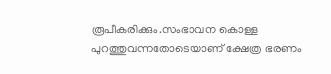രൂപീകരിക്കും.സംഭാവന കൊള്ള പുറത്തുവന്നതോടെയാണ് ക്ഷേത്ര ഭരണം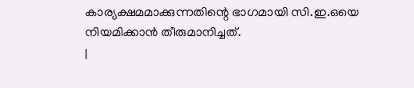കാര്യക്ഷമമാക്കുന്നതിന്റെ ഭാഗമായി സി.ഇ.ഒയെ നിയമിക്കാൻ തീരുമാനിച്ചത്.
|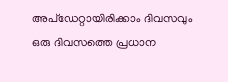അപ്ഡേറ്റായിരിക്കാം ദിവസവും
ഒരു ദിവസത്തെ പ്രധാന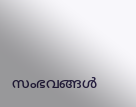സംഭവങ്ങൾ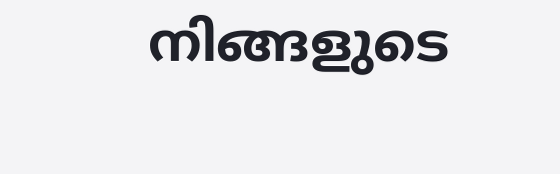നിങ്ങളുടെ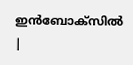ഇൻബോക്സിൽ |